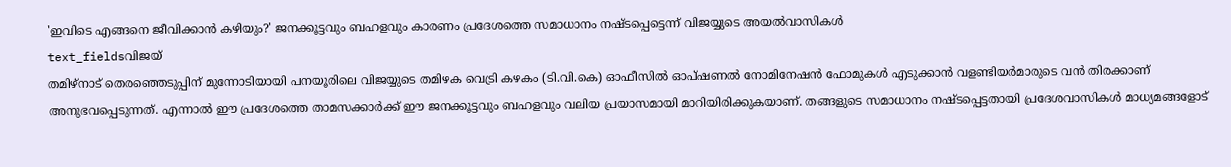'ഇവിടെ എങ്ങനെ ജീവിക്കാൻ കഴിയും?' ജനക്കൂട്ടവും ബഹളവും കാരണം പ്രദേശത്തെ സമാധാനം നഷ്ടപ്പെട്ടെന്ന് വിജയ്യുടെ അയൽവാസികൾ
text_fieldsവിജയ്
തമിഴ്നാട് തെരഞ്ഞെടുപ്പിന് മുന്നോടിയായി പനയൂരിലെ വിജയ്യുടെ തമിഴക വെട്രി കഴകം (ടി.വി.കെ) ഓഫീസിൽ ഓപ്ഷണൽ നോമിനേഷൻ ഫോമുകൾ എടുക്കാൻ വളണ്ടിയർമാരുടെ വൻ തിരക്കാണ് അനുഭവപ്പെടുന്നത്. എന്നാൽ ഈ പ്രദേശത്തെ താമസക്കാർക്ക് ഈ ജനക്കൂട്ടവും ബഹളവും വലിയ പ്രയാസമായി മാറിയിരിക്കുകയാണ്. തങ്ങളുടെ സമാധാനം നഷ്ടപ്പെട്ടതായി പ്രദേശവാസികൾ മാധ്യമങ്ങളോട്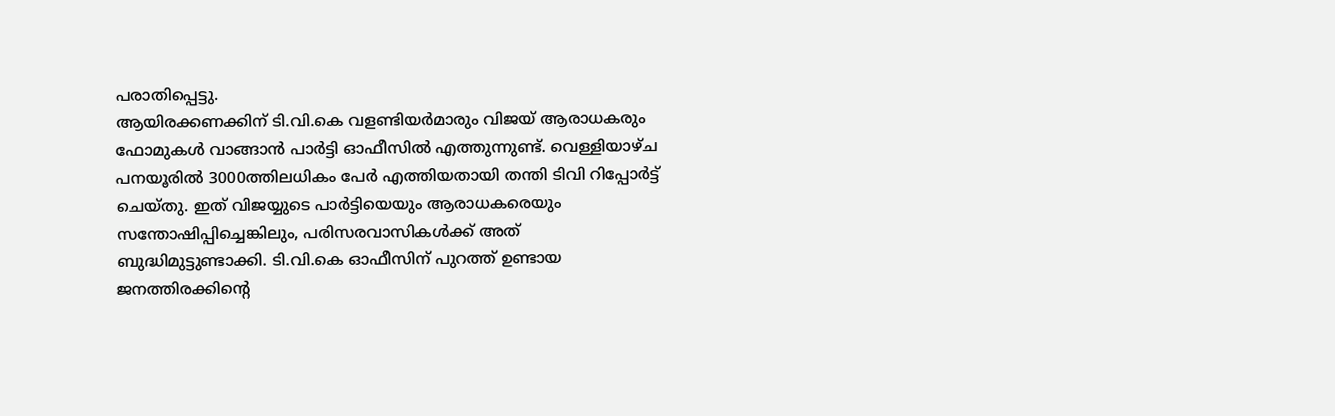പരാതിപ്പെട്ടു.
ആയിരക്കണക്കിന് ടി.വി.കെ വളണ്ടിയർമാരും വിജയ് ആരാധകരും ഫോമുകൾ വാങ്ങാൻ പാർട്ടി ഓഫീസിൽ എത്തുന്നുണ്ട്. വെള്ളിയാഴ്ച പനയൂരിൽ 3000ത്തിലധികം പേർ എത്തിയതായി തന്തി ടിവി റിപ്പോർട്ട് ചെയ്തു. ഇത് വിജയ്യുടെ പാർട്ടിയെയും ആരാധകരെയും സന്തോഷിപ്പിച്ചെങ്കിലും, പരിസരവാസികൾക്ക് അത് ബുദ്ധിമുട്ടുണ്ടാക്കി. ടി.വി.കെ ഓഫീസിന് പുറത്ത് ഉണ്ടായ ജനത്തിരക്കിന്റെ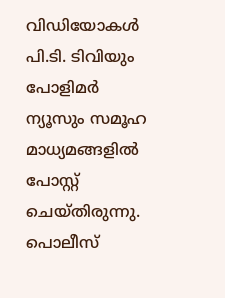വിഡിയോകൾ പി.ടി. ടിവിയും പോളിമർ ന്യൂസും സമൂഹ മാധ്യമങ്ങളിൽ പോസ്റ്റ് ചെയ്തിരുന്നു. പൊലീസ്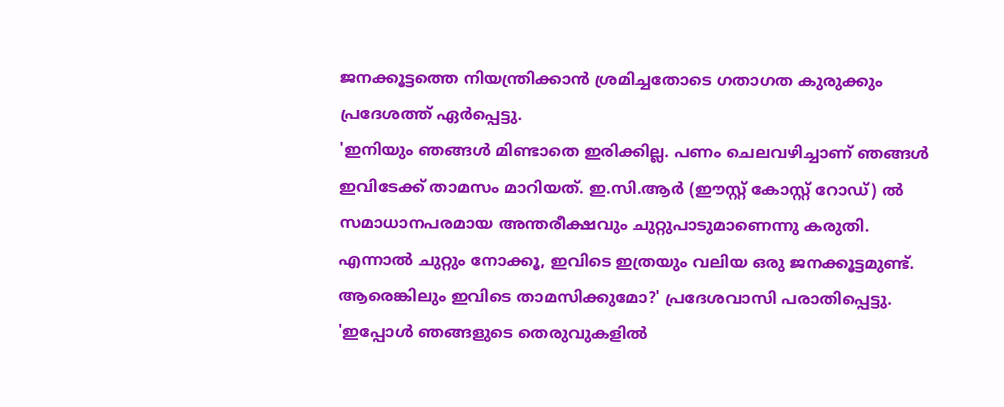ജനക്കൂട്ടത്തെ നിയന്ത്രിക്കാൻ ശ്രമിച്ചതോടെ ഗതാഗത കുരുക്കും പ്രദേശത്ത് ഏർപ്പെട്ടു.
'ഇനിയും ഞങ്ങൾ മിണ്ടാതെ ഇരിക്കില്ല. പണം ചെലവഴിച്ചാണ് ഞങ്ങൾ ഇവിടേക്ക് താമസം മാറിയത്. ഇ.സി.ആർ (ഈസ്റ്റ് കോസ്റ്റ് റോഡ്) ൽ സമാധാനപരമായ അന്തരീക്ഷവും ചുറ്റുപാടുമാണെന്നു കരുതി. എന്നാൽ ചുറ്റും നോക്കൂ, ഇവിടെ ഇത്രയും വലിയ ഒരു ജനക്കൂട്ടമുണ്ട്. ആരെങ്കിലും ഇവിടെ താമസിക്കുമോ?' പ്രദേശവാസി പരാതിപ്പെട്ടു. 'ഇപ്പോൾ ഞങ്ങളുടെ തെരുവുകളിൽ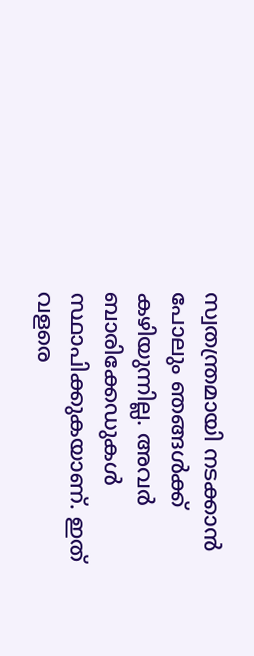സ്വതന്ത്രമായി നടക്കാൻ പോലും ഞങ്ങൾക്ക് കഴിയുന്നില്ല. അവർ ബാരിക്കേഡുകൾ സ്ഥാപിക്കുകയാണ്. ഇത് വളരെ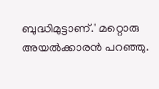ബുദ്ധിമുട്ടാണ്.' മറ്റൊരു അയൽക്കാരൻ പറഞ്ഞു.